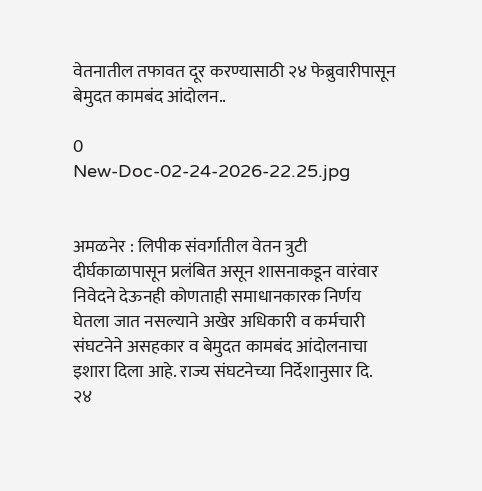वेतनातील तफावत दूर करण्यासाठी २४ फेब्रुवारीपासून बेमुदत कामबंद आंदोलन..

0
New-Doc-02-24-2026-22.25.jpg


अमळनेर : लिपीक संवर्गातील वेतन त्रुटी दीर्घकाळापासून प्रलंबित असून शासनाकडून वारंवार निवेदने देऊनही कोणताही समाधानकारक निर्णय घेतला जात नसल्याने अखेर अधिकारी व कर्मचारी संघटनेने असहकार व बेमुदत कामबंद आंदोलनाचा इशारा दिला आहे. राज्य संघटनेच्या निर्देशानुसार दि. २४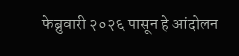फेब्रुवारी २०२६ पासून हे आंदोलन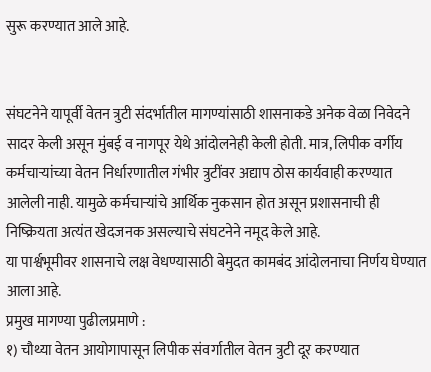सुरू करण्यात आले आहे.


संघटनेने यापूर्वी वेतन त्रुटी संदर्भातील मागण्यांसाठी शासनाकडे अनेक वेळा निवेदने सादर केली असून मुंबई व नागपूर येथे आंदोलनेही केली होती. मात्र, लिपीक वर्गीय कर्मचाऱ्यांच्या वेतन निर्धारणातील गंभीर त्रुटींवर अद्याप ठोस कार्यवाही करण्यात आलेली नाही. यामुळे कर्मचाऱ्यांचे आर्थिक नुकसान होत असून प्रशासनाची ही निष्क्रियता अत्यंत खेदजनक असल्याचे संघटनेने नमूद केले आहे.
या पार्श्वभूमीवर शासनाचे लक्ष वेधण्यासाठी बेमुदत कामबंद आंदोलनाचा निर्णय घेण्यात आला आहे.
प्रमुख मागण्या पुढीलप्रमाणे :
१) चौथ्या वेतन आयोगापासून लिपीक संवर्गातील वेतन त्रुटी दूर करण्यात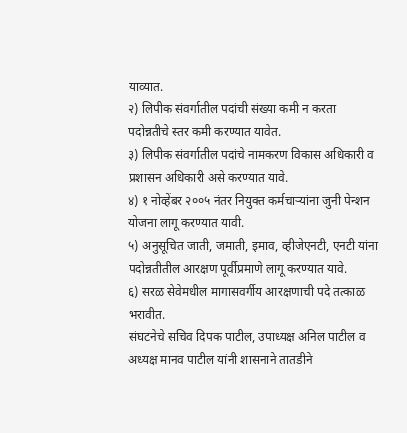याव्यात.
२) लिपीक संवर्गातील पदांची संख्या कमी न करता पदोन्नतीचे स्तर कमी करण्यात यावेत.
३) लिपीक संवर्गातील पदांचे नामकरण विकास अधिकारी व प्रशासन अधिकारी असे करण्यात यावे.
४) १ नोव्हेंबर २००५ नंतर नियुक्त कर्मचाऱ्यांना जुनी पेन्शन योजना लागू करण्यात यावी.
५) अनुसूचित जाती, जमाती, इमाव, व्हीजेएनटी, एनटी यांना पदोन्नतीतील आरक्षण पूर्वीप्रमाणे लागू करण्यात यावे.
६) सरळ सेवेमधील मागासवर्गीय आरक्षणाची पदे तत्काळ भरावीत.
संघटनेचे सचिव दिपक पाटील, उपाध्यक्ष अनिल पाटील व अध्यक्ष मानव पाटील यांनी शासनाने तातडीने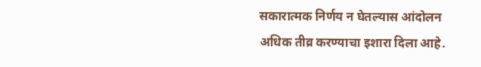सकारात्मक निर्णय न घेतल्यास आंदोलन अधिक तीव्र करण्याचा इशारा दिला आहे.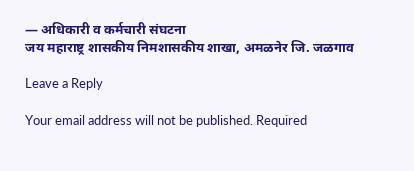— अधिकारी व कर्मचारी संघटना
जय महाराष्ट्र शासकीय निमशासकीय शाखा, अमळनेर जि. जळगाव

Leave a Reply

Your email address will not be published. Required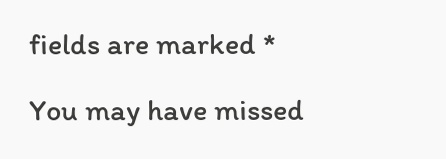fields are marked *

You may have missed